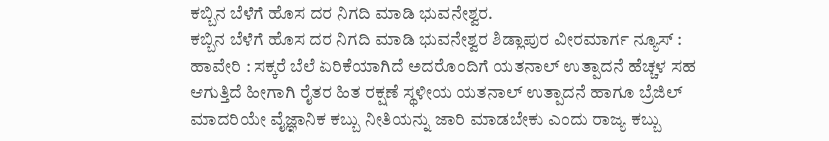ಕಬ್ಬಿನ ಬೆಳೆಗೆ ಹೊಸ ದರ ನಿಗದಿ ಮಾಡಿ ಭುವನೇಶ್ವರ.
ಕಬ್ಬಿನ ಬೆಳೆಗೆ ಹೊಸ ದರ ನಿಗದಿ ಮಾಡಿ ಭುವನೇಶ್ವರ ಶಿಡ್ಲಾಪುರ ವೀರಮಾರ್ಗ ನ್ಯೂಸ್ : ಹಾವೇರಿ : ಸಕ್ಕರೆ ಬೆಲೆ ಏರಿಕೆಯಾಗಿದೆ ಅದರೊಂದಿಗೆ ಯತನಾಲ್ ಉತ್ಪಾದನೆ ಹೆಚ್ಚಳ ಸಹ ಆಗುತ್ತಿದೆ ಹೀಗಾಗಿ ರೈತರ ಹಿತ ರಕ್ಷಣೆ ಸ್ಥಳೀಯ ಯತನಾಲ್ ಉತ್ಪಾದನೆ ಹಾಗೂ ಬ್ರೆಜಿಲ್ ಮಾದರಿಯೇ ವೈಜ್ಞಾನಿಕ ಕಬ್ಬು ನೀತಿಯನ್ನು ಜಾರಿ ಮಾಡಬೇಕು ಎಂದು ರಾಜ್ಯ ಕಬ್ಬು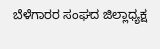ಬೆಳೆಗಾರರ ಸಂಘದ ಜಿಲ್ಲಾಧ್ಯಕ್ಷ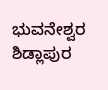ಭುವನೇಶ್ವರ ಶಿಡ್ಲಾಪುರ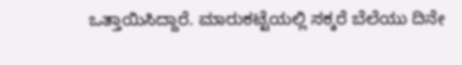ಒತ್ತಾಯಿಸಿದ್ದಾರೆ. ಮಾರುಕಟ್ಟೆಯಲ್ಲಿ ಸಕ್ಕರೆ ಬೆಲೆಯು ದಿನೇ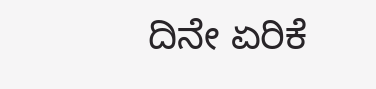ದಿನೇ ಏರಿಕೆ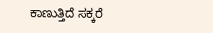ಕಾಣುತ್ತಿದೆ ಸಕ್ಕರೆ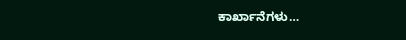ಕಾರ್ಖಾನೆಗಳು…